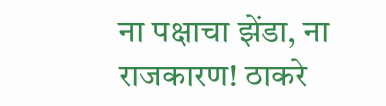ना पक्षाचा झेंडा, ना राजकारण! ठाकरे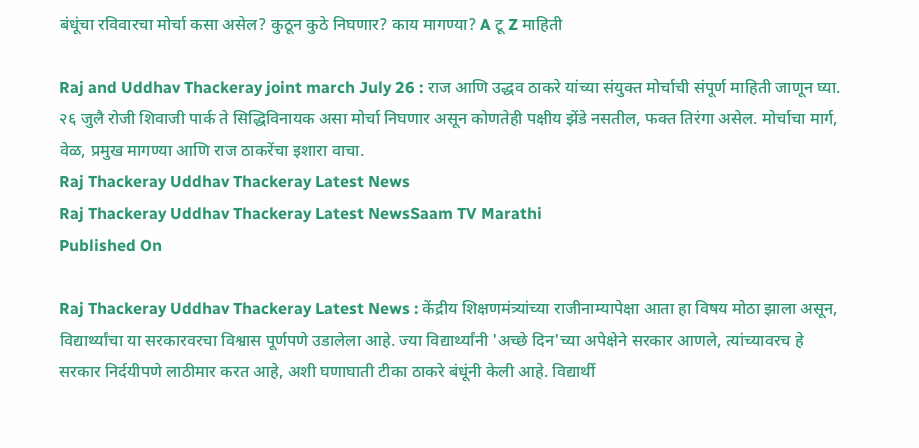बंधूंचा रविवारचा मोर्चा कसा असेल? कुठून कुठे निघणार? काय मागण्या? A टू Z माहिती

Raj and Uddhav Thackeray joint march July 26 : राज आणि उद्धव ठाकरे यांच्या संयुक्त मोर्चाची संपूर्ण माहिती जाणून घ्या. २६ जुलै रोजी शिवाजी पार्क ते सिद्धिविनायक असा मोर्चा निघणार असून कोणतेही पक्षीय झेंडे नसतील, फक्त तिरंगा असेल. मोर्चाचा मार्ग, वेळ, प्रमुख मागण्या आणि राज ठाकरेंचा इशारा वाचा.
Raj Thackeray Uddhav Thackeray Latest News
Raj Thackeray Uddhav Thackeray Latest NewsSaam TV Marathi
Published On

Raj Thackeray Uddhav Thackeray Latest News : केंद्रीय शिक्षणमंत्र्यांच्या राजीनाम्यापेक्षा आता हा विषय मोठा झाला असून, विद्यार्थ्यांचा या सरकारवरचा विश्वास पूर्णपणे उडालेला आहे. ज्या विद्यार्थ्यांनी 'अच्छे दिन'च्या अपेक्षेने सरकार आणले, त्यांच्यावरच हे सरकार निर्दयीपणे लाठीमार करत आहे, अशी घणाघाती टीका ठाकरे बंधूंनी केली आहे. विद्यार्थी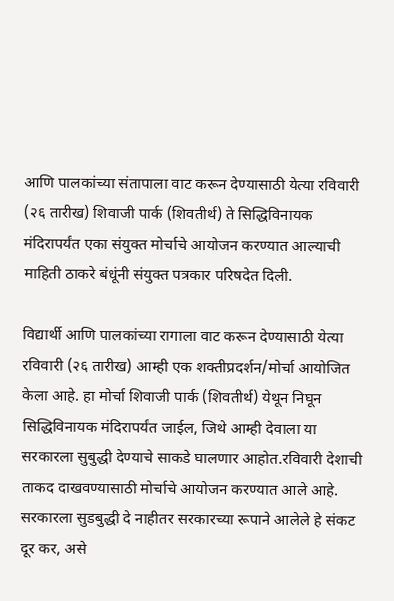आणि पालकांच्या संतापाला वाट करून देण्यासाठी येत्या रविवारी (२६ तारीख) शिवाजी पार्क (शिवतीर्थ) ते सिद्धिविनायक मंदिरापर्यंत एका संयुक्त मोर्चाचे आयोजन करण्यात आल्याची माहिती ठाकरे बंधूंनी संयुक्त पत्रकार परिषदेत दिली.

विद्यार्थी आणि पालकांच्या रागाला वाट करून देण्यासाठी येत्या रविवारी (२६ तारीख) आम्ही एक शक्तीप्रदर्शन/मोर्चा आयोजित केला आहे. हा मोर्चा शिवाजी पार्क (शिवतीर्थ) येथून निघून सिद्धिविनायक मंदिरापर्यंत जाईल, जिथे आम्ही देवाला या सरकारला सुबुद्धी देण्याचे साकडे घालणार आहोत.रविवारी देशाची ताकद दाखवण्यासाठी मोर्चाचे आयोजन करण्यात आले आहे. सरकारला सुडबुद्धी दे नाहीतर सरकारच्या रूपाने आलेले हे संकट दूर कर, असे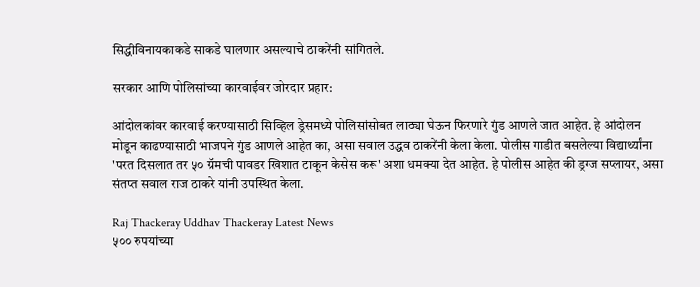सिद्धीविनायकाकडे साकडे घालणार असल्याचे ठाकरेंनी सांगितले.

सरकार आणि पोलिसांच्या कारवाईवर जोरदार प्रहार:

आंदोलकांवर कारवाई करण्यासाठी सिव्हिल ड्रेसमध्ये पोलिसांसोबत लाठ्या घेऊन फिरणारे गुंड आणले जात आहेत. हे आंदोलन मोडून काढण्यासाठी भाजपने गुंड आणले आहेत का, असा सवाल उद्धव ठाकरेंनी केला केला. पोलीस गाडीत बसलेल्या विद्यार्थ्यांना 'परत दिसलात तर ५० ग्रॅमची पावडर खिशात टाकून केसेस करू' अशा धमक्या देत आहेत. हे पोलीस आहेत की ड्रग्ज सप्लायर, असा संतप्त सवाल राज ठाकरे यांनी उपस्थित केला.

Raj Thackeray Uddhav Thackeray Latest News
५०० रुपयांच्या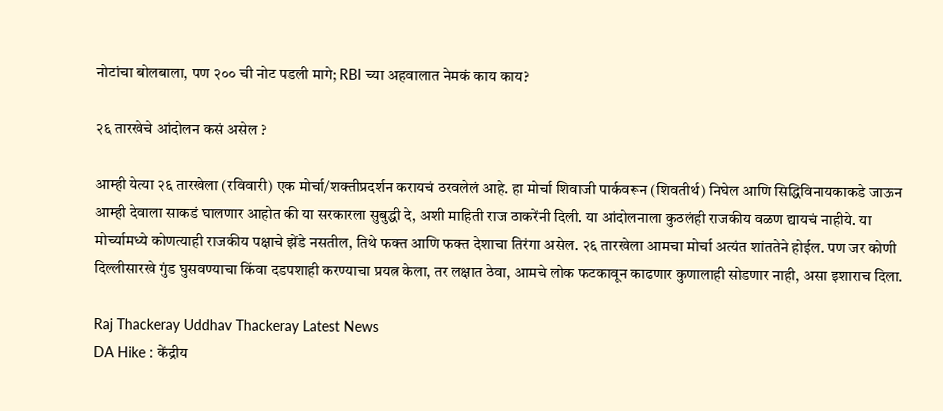नोटांचा बोलबाला, पण २०० ची नोट पडली मागे; RBI च्या अहवालात नेमकं काय काय?

२६ तारखेचे आंदोलन कसं असेल ?

आम्ही येत्या २६ तारखेला (रविवारी) एक मोर्चा/शक्तीप्रदर्शन करायचं ठरवलेलं आहे. हा मोर्चा शिवाजी पार्कवरून (शिवतीर्थ) निघेल आणि सिद्धिविनायकाकडे जाऊन आम्ही देवाला साकडं घालणार आहोत की या सरकारला सुबुद्धी दे, अशी माहिती राज ठाकरेंनी दिली. या आंदोलनाला कुठलंही राजकीय वळण द्यायचं नाहीये. या मोर्च्यामध्ये कोणत्याही राजकीय पक्षाचे झेंडे नसतील, तिथे फक्त आणि फक्त देशाचा तिरंगा असेल. २६ तारखेला आमचा मोर्चा अत्यंत शांततेने होईल. पण जर कोणी दिल्लीसारखे गुंड घुसवण्याचा किंवा दडपशाही करण्याचा प्रयत्न केला, तर लक्षात ठेवा, आमचे लोक फटकावून काढणार कुणालाही सोडणार नाही, असा इशाराच दिला.

Raj Thackeray Uddhav Thackeray Latest News
DA Hike : केंद्रीय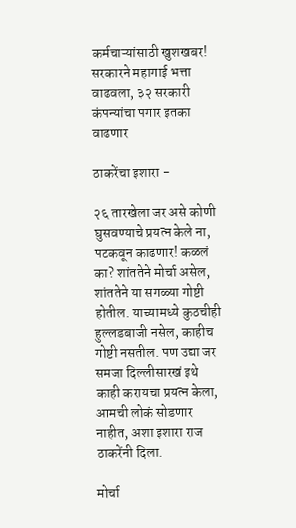कर्मचाऱ्यांसाठी खुशखबर! सरकारने महागाई भत्ता वाढवला, ३२ सरकारी कंपन्यांचा पगार इतका वाढणार

ठाकरेंचा इशारा -

२६ तारखेला जर असे कोणी घुसवण्याचे प्रयत्न केले ना, पटकवून काढणार! कळलं का? शांततेने मोर्चा असेल, शांततेने या सगळ्या गोष्टी होतील. याच्यामध्ये कुठचीही हुल्लडबाजी नसेल, काहीच गोष्टी नसतील. पण उद्या जर समजा दिल्लीसारखं इथे काही करायचा प्रयत्न केला, आमची लोकं सोडणार नाहीत, अशा इशारा राज ठाकरेंनी दिला.

मोर्चा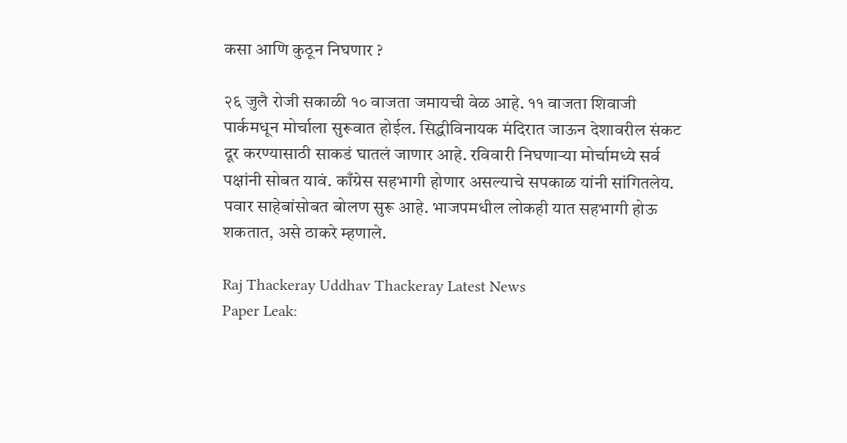कसा आणि कुठून निघणार ?

२६ जुलै रोजी सकाळी १० वाजता जमायची वेळ आहे. ११ वाजता शिवाजी पार्कमधून मोर्चाला सुरूवात होईल. सिद्धीविनायक मंदिरात जाऊन देशावरील संकट दूर करण्यासाठी साकडं घातलं जाणार आहे. रविवारी निघणाऱ्या मोर्चामध्ये सर्व पक्षांनी सोबत यावं. काँग्रेस सहभागी होणार असल्याचे सपकाळ यांनी सांगितलेय. पवार साहेबांसोबत बोलण सुरू आहे. भाजपमधील लोकही यात सहभागी होऊ शकतात, असे ठाकरे म्हणाले.

Raj Thackeray Uddhav Thackeray Latest News
Paper Leak: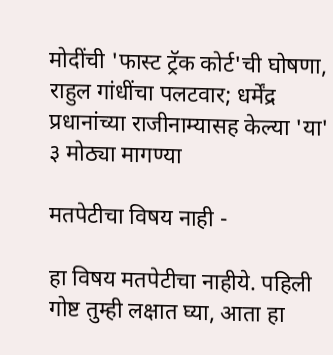मोदींची 'फास्ट ट्रॅक कोर्ट'ची घोषणा, राहुल गांधींचा पलटवार; धर्मेंद्र प्रधानांच्या राजीनाम्यासह केल्या 'या' ३ मोठ्या मागण्या

मतपेटीचा विषय नाही -

हा विषय मतपेटीचा नाहीये. पहिली गोष्ट तुम्ही लक्षात घ्या, आता हा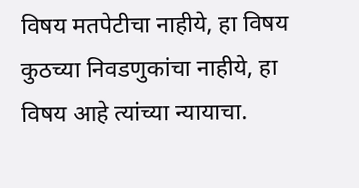विषय मतपेटीचा नाहीये, हा विषय कुठच्या निवडणुकांचा नाहीये, हा विषय आहे त्यांच्या न्यायाचा.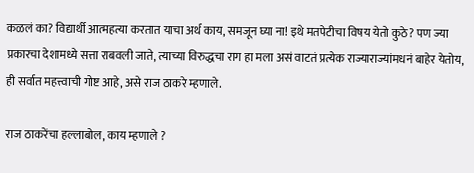कळलं का? विद्यार्थी आत्महत्या करतात याचा अर्थ काय, समजून घ्या ना! इथे मतपेटीचा विषय येतो कुठे? पण ज्या प्रकारचा देशामध्ये सत्ता राबवली जाते, त्याच्या विरुद्धचा राग हा मला असं वाटतं प्रत्येक राज्याराज्यांमधनं बाहेर येतोय, ही सर्वात महत्त्वाची गोष्ट आहे, असे राज ठाकरे म्हणाले.

राज ठाकरेंचा हल्लाबोल, काय म्हणाले ?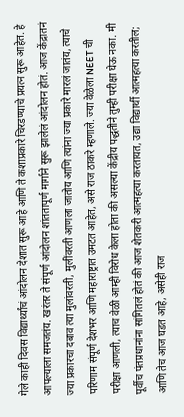गेले काही दिवस विद्यार्थ्यांचं आंदोलन देशात सुरू आहे आणि ते कशाप्रकारे चिरडण्याचे प्रयत्न सुरू आहेत. हे आपल्याला समजतंय. खरंतर ते संपूर्ण आंदोलन शांततापूर्ण मार्गाने सुरू झालेलं आंदोलन होतं. आज केंद्रातनं ज्या प्रकारचा दबाव त्या मुलांवरती, मुलींवरती आणला जातोय आणि त्यांना ज्या प्रकारे मारलं जातंय, त्याचे परिणाम संपूर्ण देशभर आणि महाराष्ट्रात उमटत आहेत, असे राज ठाकरे म्हणाले. ज्या वेळेला NEET ची परीक्षा आणली, त्याच वेळी आम्ही विरोध केला होता की असल्या केंद्रीय पद्धतीने तुम्ही परीक्षा घेऊ नका. मी पूर्वीच पंतप्रधानांना सांगितलं होतं की आज शेतकरी आत्महत्या करतायत, उद्या विद्यार्थी आत्महत्या करतील; आणि तेच आज घडत आहे, असेही राज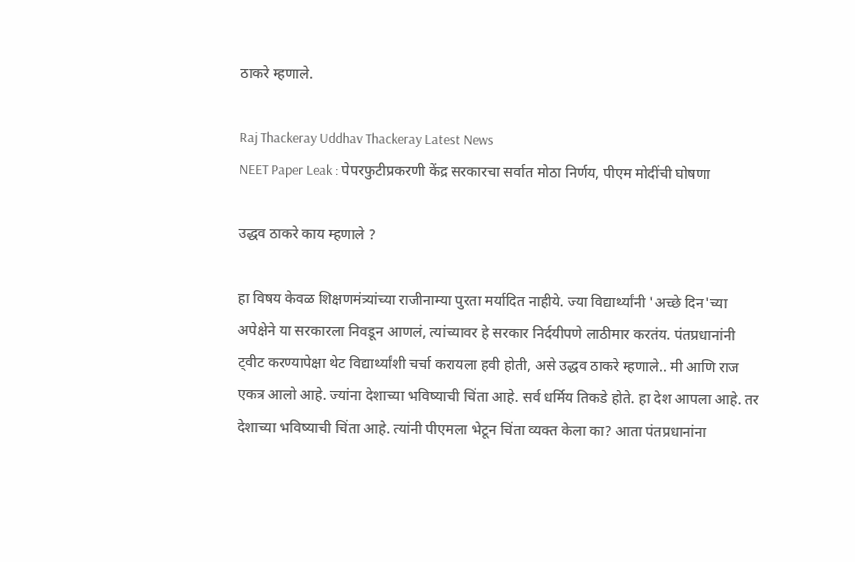ठाकरे म्हणाले.

Raj Thackeray Uddhav Thackeray Latest News
NEET Paper Leak : पेपरफुटीप्रकरणी केंद्र सरकारचा सर्वात मोठा निर्णय, पीएम मोदींची घोषणा

उद्धव ठाकरे काय म्हणाले ?

हा विषय केवळ शिक्षणमंत्र्यांच्या राजीनाम्या पुरता मर्यादित नाहीये. ज्या विद्यार्थ्यांनी 'अच्छे दिन'च्या अपेक्षेने या सरकारला निवडून आणलं, त्यांच्यावर हे सरकार निर्दयीपणे लाठीमार करतंय. पंतप्रधानांनी ट्वीट करण्यापेक्षा थेट विद्यार्थ्यांशी चर्चा करायला हवी होती, असे उद्धव ठाकरे म्हणाले.. मी आणि राज एकत्र आलो आहे. ज्यांना देशाच्या भविष्याची चिंता आहे. सर्व धर्मिय तिकडे होते. हा देश आपला आहे. तर देशाच्या भविष्याची चिंता आहे. त्यांनी पीएमला भेटून चिंता व्यक्त केला का? आता पंतप्रधानांना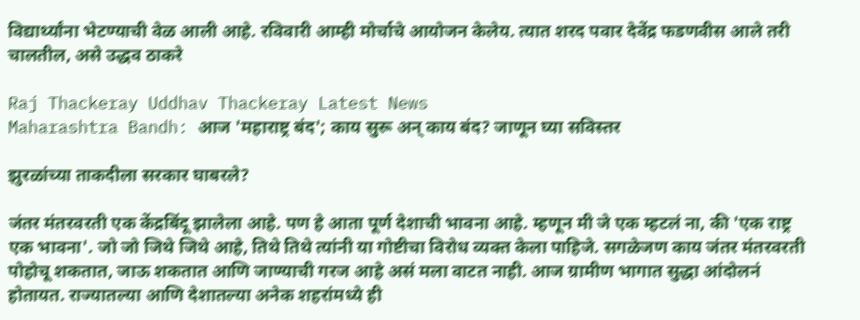विद्यार्थ्यांना भेटण्याची वेळ आली आहे. रविवारी आम्ही मोर्चाचे आयोजन केलेय. त्यात शरद पवार देवेंद्र फडणवीस आले तरी चालतील, असे उद्धव ठाकरे

Raj Thackeray Uddhav Thackeray Latest News
Maharashtra Bandh: आज 'महाराष्ट्र बंद'; काय सुरू अन् काय बंद? जाणून घ्या सविस्तर

झुरळांच्या ताकदीला सरकार घाबरले?

जंतर मंतरवरती एक केंद्रबिंदू झालेला आहे. पण हे आता पूर्ण देशाची भावना आहे. म्हणून मी जे एक म्हटलं ना, की 'एक राष्ट्र एक भावना'. जो जो जिथे जिथे आहे, तिथे तिथे त्यांनी या गोष्टीचा विरोध व्यक्त केला पाहिजे. सगळेजण काय जंतर मंतरवरती पोहोचू शकतात, जाऊ शकतात आणि जाण्याची गरज आहे असं मला वाटत नाही. आज ग्रामीण भागात सुद्धा आंदोलनं होतायत. राज्यातल्या आणि देशातल्या अनेक शहरांमध्ये ही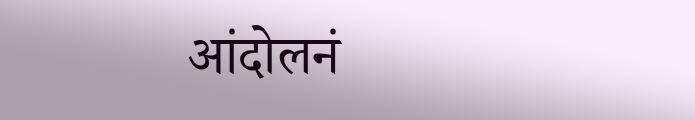आंदोलनं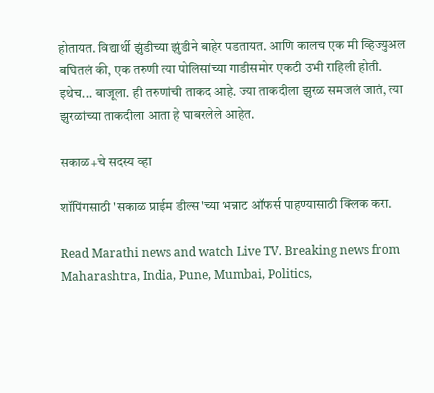होतायत. विद्यार्थी झुंडीच्या झुंडीने बाहेर पडतायत. आणि कालच एक मी व्हिज्युअल बघितलं की, एक तरुणी त्या पोलिसांच्या गाडीसमोर एकटी उभी राहिली होती. इथेच... बाजूला. ही तरुणांची ताकद आहे. ज्या ताकदीला झुरळ समजलं जातं, त्या झुरळांच्या ताकदीला आता हे घाबरलेले आहेत.

सकाळ+चे सदस्य व्हा

शॉपिंगसाठी 'सकाळ प्राईम डील्स'च्या भन्नाट ऑफर्स पाहण्यासाठी क्लिक करा.

Read Marathi news and watch Live TV. Breaking news from Maharashtra, India, Pune, Mumbai, Politics,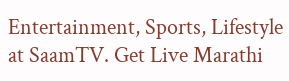Entertainment, Sports, Lifestyle at SaamTV. Get Live Marathi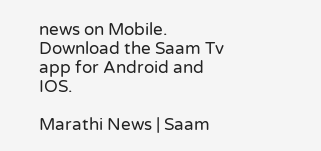news on Mobile. Download the Saam Tv app for Android and IOS.

Marathi News | Saam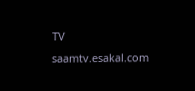TV
saamtv.esakal.com